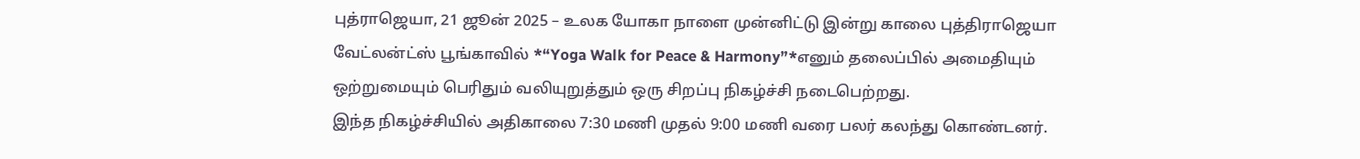புத்ராஜெயா, 21 ஜூன் 2025 – உலக யோகா நாளை முன்னிட்டு இன்று காலை புத்திராஜெயா வேட்லன்ட்ஸ் பூங்காவில் *“Yoga Walk for Peace & Harmony”*எனும் தலைப்பில் அமைதியும் ஒற்றுமையும் பெரிதும் வலியுறுத்தும் ஒரு சிறப்பு நிகழ்ச்சி நடைபெற்றது.
இந்த நிகழ்ச்சியில் அதிகாலை 7:30 மணி முதல் 9:00 மணி வரை பலர் கலந்து கொண்டனர்.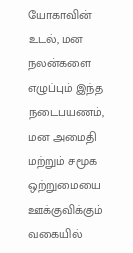யோகாவின் உடல், மன நலன்களை எழுப்பும் இந்த நடைபயணம், மன அமைதி மற்றும் சமூக ஒற்றுமையை ஊக்குவிக்கும் வகையில்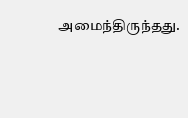அமைந்திருந்தது.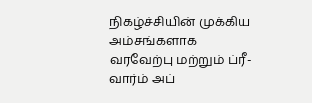நிகழ்ச்சியின் முக்கிய அம்சங்களாக
வரவேற்பு மற்றும் ப்ரீ-வார்ம் அப்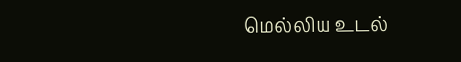மெல்லிய உடல்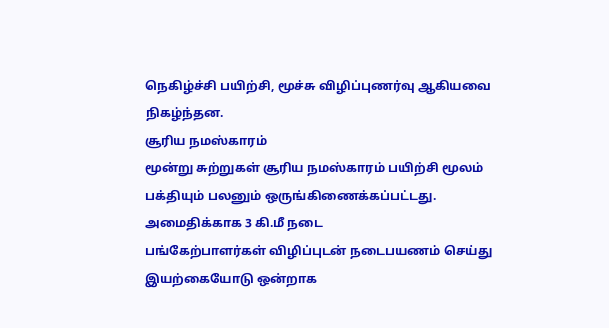நெகிழ்ச்சி பயிற்சி, மூச்சு விழிப்புணர்வு ஆகியவை நிகழ்ந்தன.
சூரிய நமஸ்காரம்
மூன்று சுற்றுகள் சூரிய நமஸ்காரம் பயிற்சி மூலம் பக்தியும் பலனும் ஒருங்கிணைக்கப்பட்டது.
அமைதிக்காக 3 கி.மீ நடை
பங்கேற்பாளர்கள் விழிப்புடன் நடைபயணம் செய்து இயற்கையோடு ஒன்றாக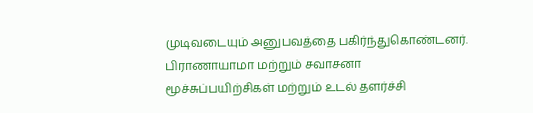முடிவடையும் அனுபவத்தை பகிர்ந்துகொண்டனர்.
பிராணாயாமா மற்றும் சவாசனா
மூச்சுப்பயிற்சிகள் மற்றும் உடல் தளர்ச்சி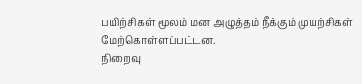பயிற்சிகள் மூலம் மன அழுத்தம் நீக்கும் முயற்சிகள் மேற்கொள்ளப்பட்டன.
நிறைவு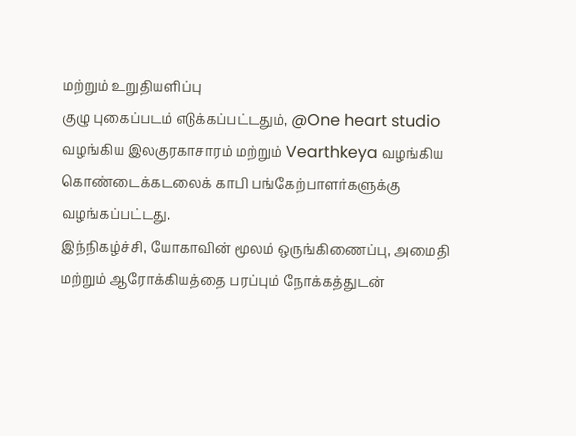மற்றும் உறுதியளிப்பு
குழு புகைப்படம் எடுக்கப்பட்டதும், @One heart studio வழங்கிய இலகுரகாசாரம் மற்றும் Vearthkeya வழங்கிய கொண்டைக்கடலைக் காபி பங்கேற்பாளர்களுக்கு வழங்கப்பட்டது.
இந்நிகழ்ச்சி, யோகாவின் மூலம் ஒருங்கிணைப்பு, அமைதி மற்றும் ஆரோக்கியத்தை பரப்பும் நோக்கத்துடன்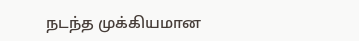நடந்த முக்கியமான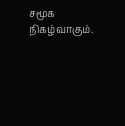சமூக நிகழ்வாகும்.